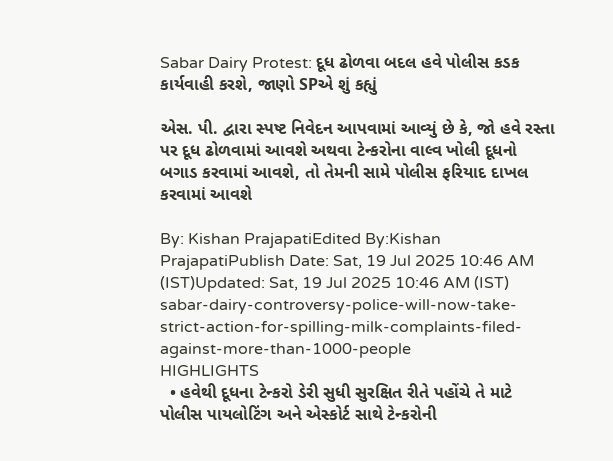Sabar Dairy Protest: દૂધ ઢોળવા બદલ હવે પોલીસ કડક કાર્યવાહી કરશે, જાણો SPએ શું કહ્યું

એસ. પી. દ્વારા સ્પષ્ટ નિવેદન આપવામાં આવ્યું છે કે, જો હવે રસ્તા પર દૂધ ઢોળવામાં આવશે અથવા ટેન્કરોના વાલ્વ ખોલી દૂધનો બગાડ કરવામાં આવશે, તો તેમની સામે પોલીસ ફરિયાદ દાખલ કરવામાં આવશે

By: Kishan PrajapatiEdited By:Kishan PrajapatiPublish Date: Sat, 19 Jul 2025 10:46 AM (IST)Updated: Sat, 19 Jul 2025 10:46 AM (IST)
sabar-dairy-controversy-police-will-now-take-strict-action-for-spilling-milk-complaints-filed-against-more-than-1000-people
HIGHLIGHTS
  • હવેથી દૂધના ટેન્કરો ડેરી સુધી સુરક્ષિત રીતે પહોંચે તે માટે પોલીસ પાયલોટિંગ અને એસ્કોર્ટ સાથે ટેન્કરોની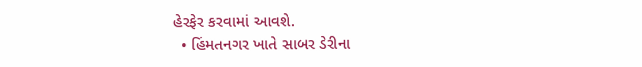હેરફેર કરવામાં આવશે.
  • હિંમતનગર ખાતે સાબર ડેરીના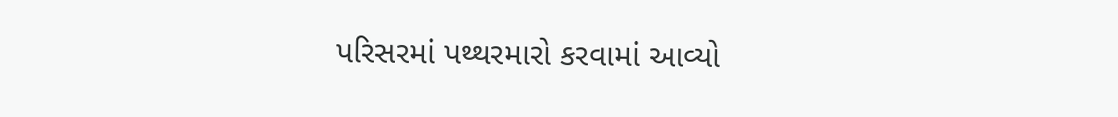પરિસરમાં પથ્થરમારો કરવામાં આવ્યો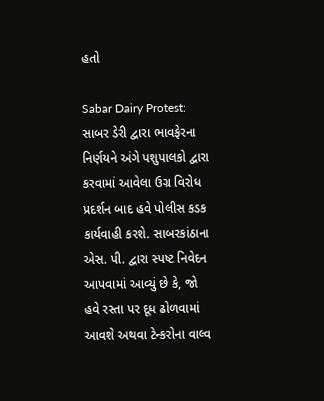હતો

Sabar Dairy Protest: સાબર ડેરી દ્વારા ભાવફેરના નિર્ણયને અંગે પશુપાલકો દ્વારા કરવામાં આવેલા ઉગ્ર વિરોધ પ્રદર્શન બાદ હવે પોલીસ કડક કાર્યવાહી કરશે. સાબરકાંઠાના એસ. પી. દ્વારા સ્પષ્ટ નિવેદન આપવામાં આવ્યું છે કે, જો હવે રસ્તા પર દૂધ ઢોળવામાં આવશે અથવા ટેન્કરોના વાલ્વ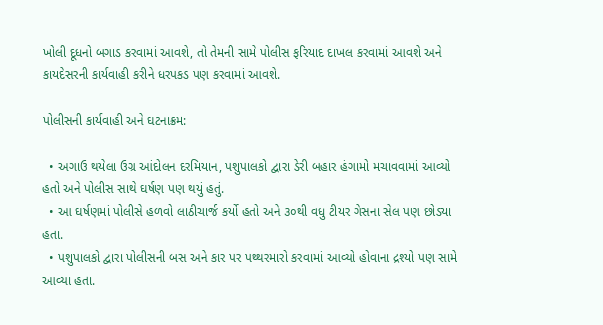ખોલી દૂધનો બગાડ કરવામાં આવશે, તો તેમની સામે પોલીસ ફરિયાદ દાખલ કરવામાં આવશે અને કાયદેસરની કાર્યવાહી કરીને ધરપકડ પણ કરવામાં આવશે.

પોલીસની કાર્યવાહી અને ઘટનાક્રમ:

  • અગાઉ થયેલા ઉગ્ર આંદોલન દરમિયાન, પશુપાલકો દ્વારા ડેરી બહાર હંગામો મચાવવામાં આવ્યો હતો અને પોલીસ સાથે ઘર્ષણ પણ થયું હતું.
  • આ ઘર્ષણમાં પોલીસે હળવો લાઠીચાર્જ કર્યો હતો અને ૩૦થી વધુ ટીયર ગેસના સેલ પણ છોડ્યા હતા.
  • પશુપાલકો દ્વારા પોલીસની બસ અને કાર પર પથ્થરમારો કરવામાં આવ્યો હોવાના દ્રશ્યો પણ સામે આવ્યા હતા.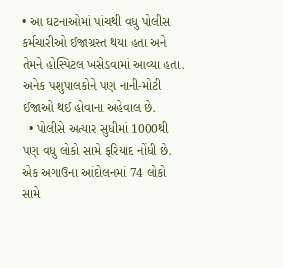• આ ઘટનાઓમાં પાંચથી વધુ પોલીસ કર્મચારીઓ ઈજાગ્રસ્ત થયા હતા અને તેમને હોસ્પિટલ ખસેડવામાં આવ્યા હતા. અનેક પશુપાલકોને પણ નાની-મોટી ઈજાઓ થઈ હોવાના અહેવાલ છે.
  • પોલીસે અત્યાર સુધીમાં 1000થી પણ વધુ લોકો સામે ફરિયાદ નોંધી છે. એક અગાઉના આંદોલનમાં 74 લોકો સામે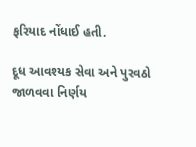ફરિયાદ નોંધાઈ હતી.

દૂધ આવશ્યક સેવા અને પુરવઠો જાળવવા નિર્ણય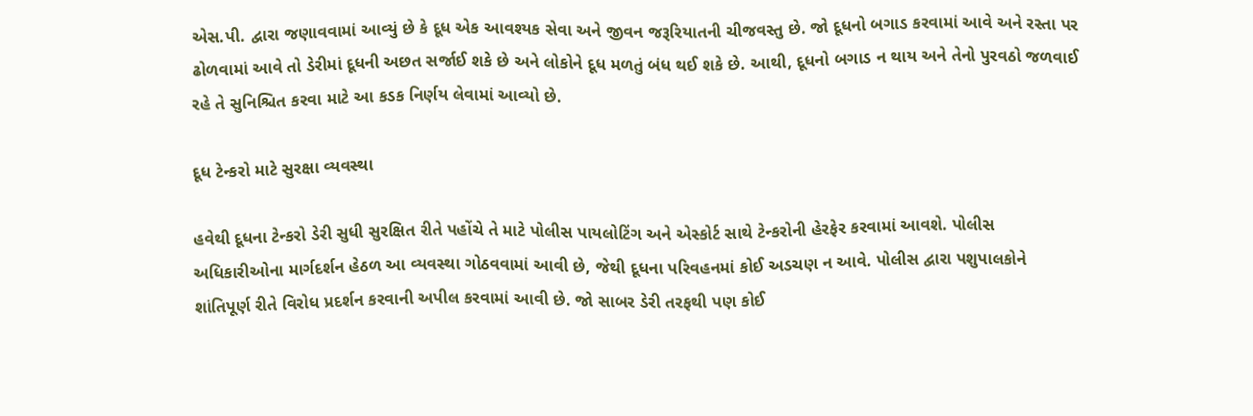એસ.પી. દ્વારા જણાવવામાં આવ્યું છે કે દૂધ એક આવશ્યક સેવા અને જીવન જરૂરિયાતની ચીજવસ્તુ છે. જો દૂધનો બગાડ કરવામાં આવે અને રસ્તા પર ઢોળવામાં આવે તો ડેરીમાં દૂધની અછત સર્જાઈ શકે છે અને લોકોને દૂધ મળતું બંધ થઈ શકે છે. આથી, દૂધનો બગાડ ન થાય અને તેનો પુરવઠો જળવાઈ રહે તે સુનિશ્ચિત કરવા માટે આ કડક નિર્ણય લેવામાં આવ્યો છે.

દૂધ ટેન્કરો માટે સુરક્ષા વ્યવસ્થા

હવેથી દૂધના ટેન્કરો ડેરી સુધી સુરક્ષિત રીતે પહોંચે તે માટે પોલીસ પાયલોટિંગ અને એસ્કોર્ટ સાથે ટેન્કરોની હેરફેર કરવામાં આવશે. પોલીસ અધિકારીઓના માર્ગદર્શન હેઠળ આ વ્યવસ્થા ગોઠવવામાં આવી છે, જેથી દૂધના પરિવહનમાં કોઈ અડચણ ન આવે. પોલીસ દ્વારા પશુપાલકોને શાંતિપૂર્ણ રીતે વિરોધ પ્રદર્શન કરવાની અપીલ કરવામાં આવી છે. જો સાબર ડેરી તરફથી પણ કોઈ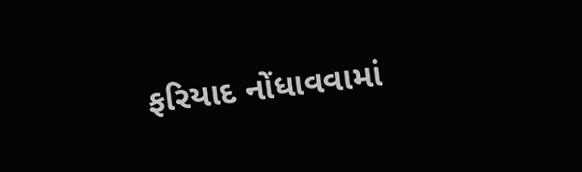ફરિયાદ નોંધાવવામાં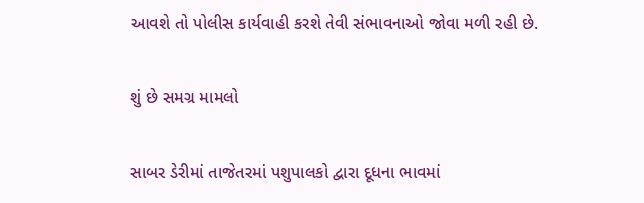આવશે તો પોલીસ કાર્યવાહી કરશે તેવી સંભાવનાઓ જોવા મળી રહી છે.

શું છે સમગ્ર મામલો

સાબર ડેરીમાં તાજેતરમાં પશુપાલકો દ્વારા દૂધના ભાવમાં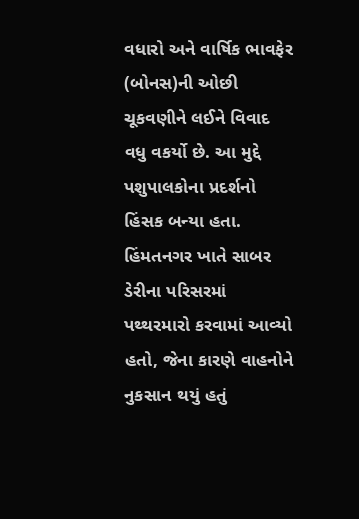વધારો અને વાર્ષિક ભાવફેર (બોનસ)ની ઓછી ચૂકવણીને લઈને વિવાદ વધુ વકર્યો છે. આ મુદ્દે પશુપાલકોના પ્રદર્શનો હિંસક બન્યા હતા. હિંમતનગર ખાતે સાબર ડેરીના પરિસરમાં પથ્થરમારો કરવામાં આવ્યો હતો, જેના કારણે વાહનોને નુકસાન થયું હતું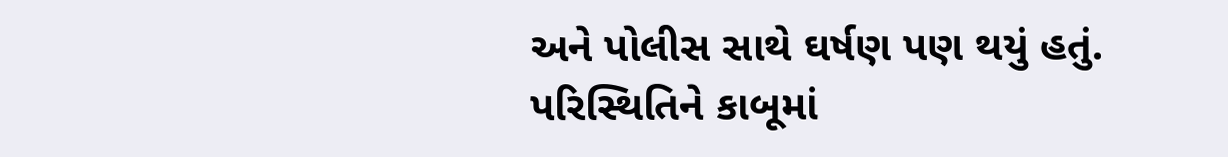અને પોલીસ સાથે ઘર્ષણ પણ થયું હતું. પરિસ્થિતિને કાબૂમાં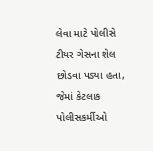લેવા માટે પોલીસે ટીયર ગેસના શેલ છોડવા પડ્યા હતા, જેમાં કેટલાક પોલીસકર્મીઓ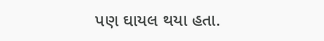પણ ઘાયલ થયા હતા.